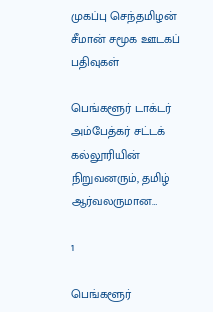முகப்பு செந்தமிழன் சீமான் சமூக ஊடகப் பதிவுகள்

பெங்களூர் டாக்டர் அம்பேத்கர் சட்டக் கல்லூரியின் நிறுவனரும், தமிழ் ஆர்வலருமான…

1

பெங்களூர்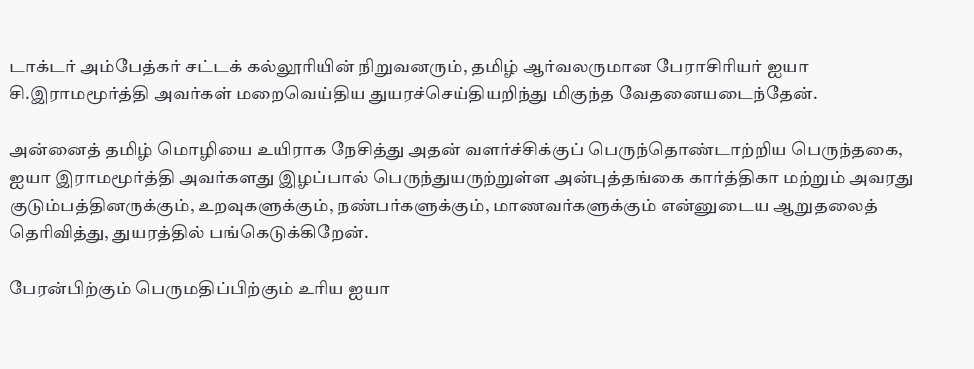டாக்டர் அம்பேத்கர் சட்டக் கல்லூரியின் நிறுவனரும், தமிழ் ஆர்வலருமான பேராசிரியர் ஐயா சி.இராமமூர்த்தி அவர்கள் மறைவெய்திய துயரச்செய்தியறிந்து மிகுந்த வேதனையடைந்தேன்.

அன்னைத் தமிழ் மொழியை உயிராக நேசித்து அதன் வளர்ச்சிக்குப் பெருந்தொண்டாற்றிய பெருந்தகை, ஐயா இராமமூர்த்தி அவர்களது இழப்பால் பெருந்துயருற்றுள்ள அன்புத்தங்கை கார்த்திகா மற்றும் அவரது குடும்பத்தினருக்கும், உறவுகளுக்கும், நண்பர்களுக்கும், மாணவர்களுக்கும் என்னுடைய ஆறுதலைத் தெரிவித்து, துயரத்தில் பங்கெடுக்கிறேன்.

பேரன்பிற்கும் பெருமதிப்பிற்கும் உரிய ஐயா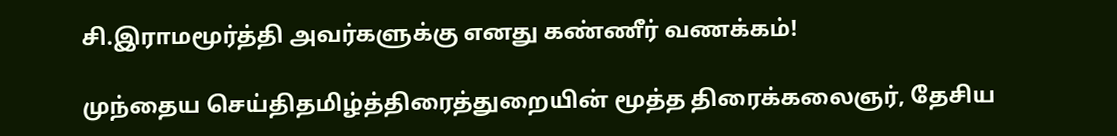சி.இராமமூர்த்தி அவர்களுக்கு எனது கண்ணீர் வணக்கம்!

முந்தைய செய்திதமிழ்த்திரைத்துறையின் மூத்த திரைக்கலைஞர், தேசிய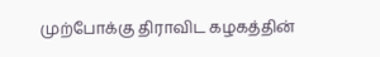முற்போக்கு திராவிட கழகத்தின்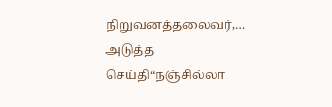நிறுவனத்தலைவர்,…
அடுத்த செய்தி“நஞ்சில்லா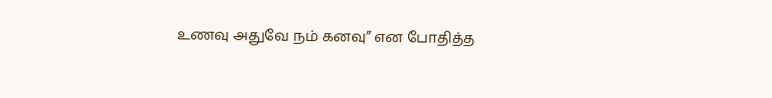உணவு அதுவே நம் கனவு” என போதித்த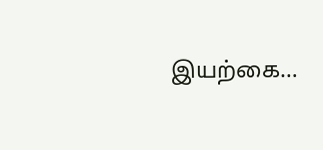இயற்கை…